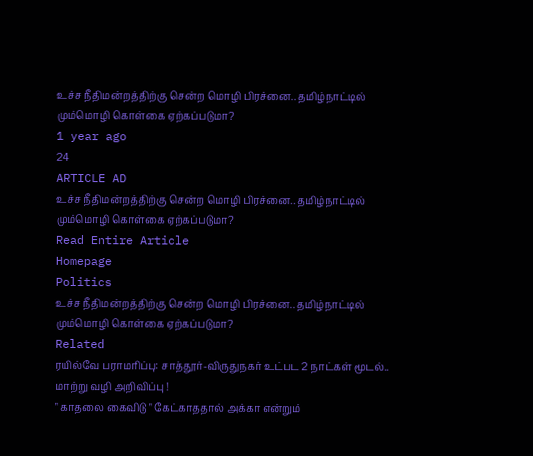உச்ச நீதிமன்றத்திற்கு சென்ற மொழி பிரச்னை.. தமிழ்நாட்டில் மும்மொழி கொள்கை ஏற்கப்படுமா?
1 year ago
24
ARTICLE AD
உச்ச நீதிமன்றத்திற்கு சென்ற மொழி பிரச்னை.. தமிழ்நாட்டில் மும்மொழி கொள்கை ஏற்கப்படுமா?
Read Entire Article
Homepage
Politics
உச்ச நீதிமன்றத்திற்கு சென்ற மொழி பிரச்னை.. தமிழ்நாட்டில் மும்மொழி கொள்கை ஏற்கப்படுமா?
Related
ரயில்வே பராமரிப்பு: சாத்தூர்-விருதுநகர் உட்பட 2 நாட்கள் மூடல்.. மாற்று வழி அறிவிப்பு !
" காதலை கைவிடு " கேட்காததால் அக்கா என்றும்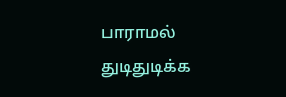பாராமல் துடிதுடிக்க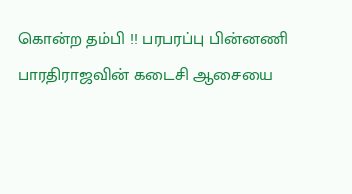கொன்ற தம்பி !! பரபரப்பு பின்னணி
பாரதிராஜவின் கடைசி ஆசையை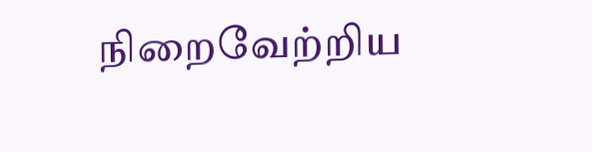நிறைவேற்றிய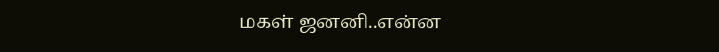மகள் ஜனனி..என்ன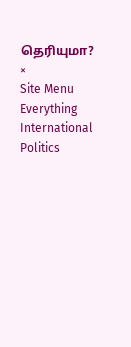தெரியுமா?
×
Site Menu
Everything
International
Politics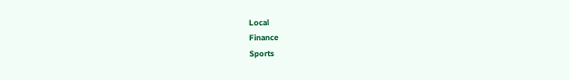Local
Finance
Sports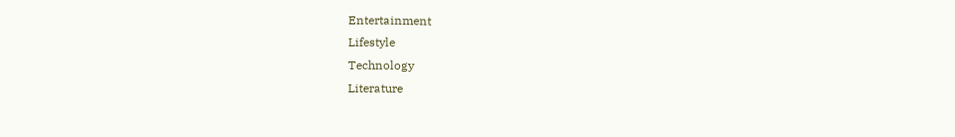Entertainment
Lifestyle
Technology
Literature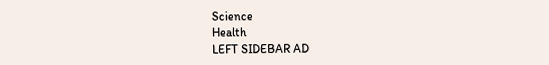Science
Health
LEFT SIDEBAR AD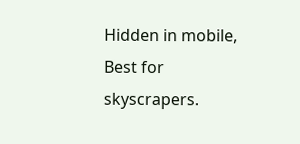Hidden in mobile, Best for skyscrapers.